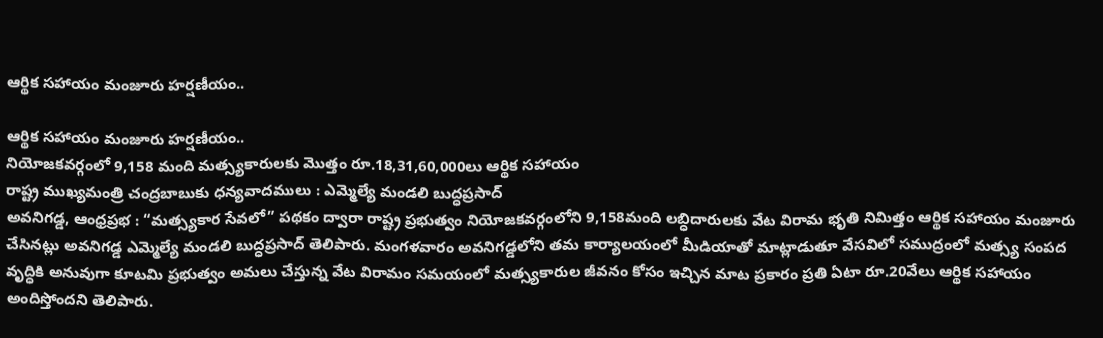ఆర్థిక సహాయం మంజూరు హర్షణీయం..

ఆర్థిక సహాయం మంజూరు హర్షణీయం..
నియోజకవర్గంలో 9,158 మంది మత్స్యకారులకు మొత్తం రూ.18,31,60,000లు ఆర్థిక సహాయం
రాష్ట్ర ముఖ్యమంత్రి చంద్రబాబుకు ధన్యవాదములు : ఎమ్మెల్యే మండలి బుద్ధప్రసాద్
అవనిగడ్డ, ఆంధ్రప్రభ : “మత్స్యకార సేవలో” పథకం ద్వారా రాష్ట్ర ప్రభుత్వం నియోజకవర్గంలోని 9,158మంది లబ్ధిదారులకు వేట విరామ భృతి నిమిత్తం ఆర్థిక సహాయం మంజూరు చేసినట్లు అవనిగడ్డ ఎమ్మెల్యే మండలి బుద్ధప్రసాద్ తెలిపారు. మంగళవారం అవనిగడ్డలోని తమ కార్యాలయంలో మీడియాతో మాట్లాడుతూ వేసవిలో సముద్రంలో మత్స్య సంపద వృద్ధికి అనువుగా కూటమి ప్రభుత్వం అమలు చేస్తున్న వేట విరామం సమయంలో మత్స్యకారుల జీవనం కోసం ఇచ్చిన మాట ప్రకారం ప్రతి ఏటా రూ.20వేలు ఆర్థిక సహాయం అందిస్తోందని తెలిపారు.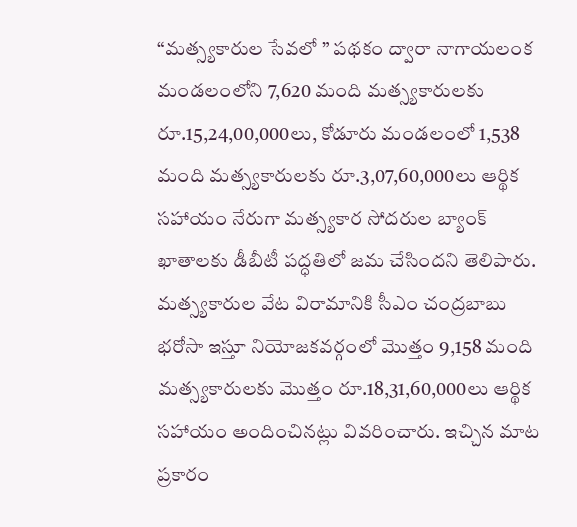“మత్స్యకారుల సేవలో ” పథకం ద్వారా నాగాయలంక మండలంలోని 7,620 మంది మత్స్యకారులకు రూ.15,24,00,000లు, కోడూరు మండలంలో 1,538 మంది మత్స్యకారులకు రూ.3,07,60,000లు ఆర్థిక సహాయం నేరుగా మత్స్యకార సోదరుల బ్యాంక్ ఖాతాలకు డీబీటీ పద్ధతిలో జమ చేసిందని తెలిపారు. మత్స్యకారుల వేట విరామానికి సీఎం చంద్రబాబు భరోసా ఇస్తూ నియోజకవర్గంలో మొత్తం 9,158 మంది మత్స్యకారులకు మొత్తం రూ.18,31,60,000లు ఆర్థిక సహాయం అందించినట్లు వివరించారు. ఇచ్చిన మాట ప్రకారం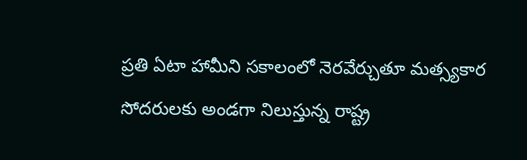ప్రతి ఏటా హామీని సకాలంలో నెరవేర్చుతూ మత్స్యకార సోదరులకు అండగా నిలుస్తున్న రాష్ట్ర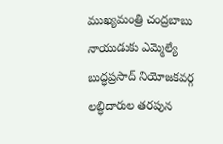ముఖ్యమంత్రి చంద్రబాబు నాయుడుకు ఎమ్మెల్యే బుద్ధప్రసాద్ నియోజకవర్గ లబ్ధిదారుల తరపున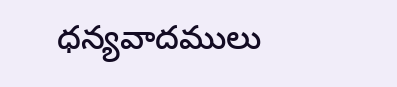ధన్యవాదములు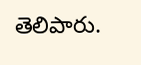తెలిపారు.